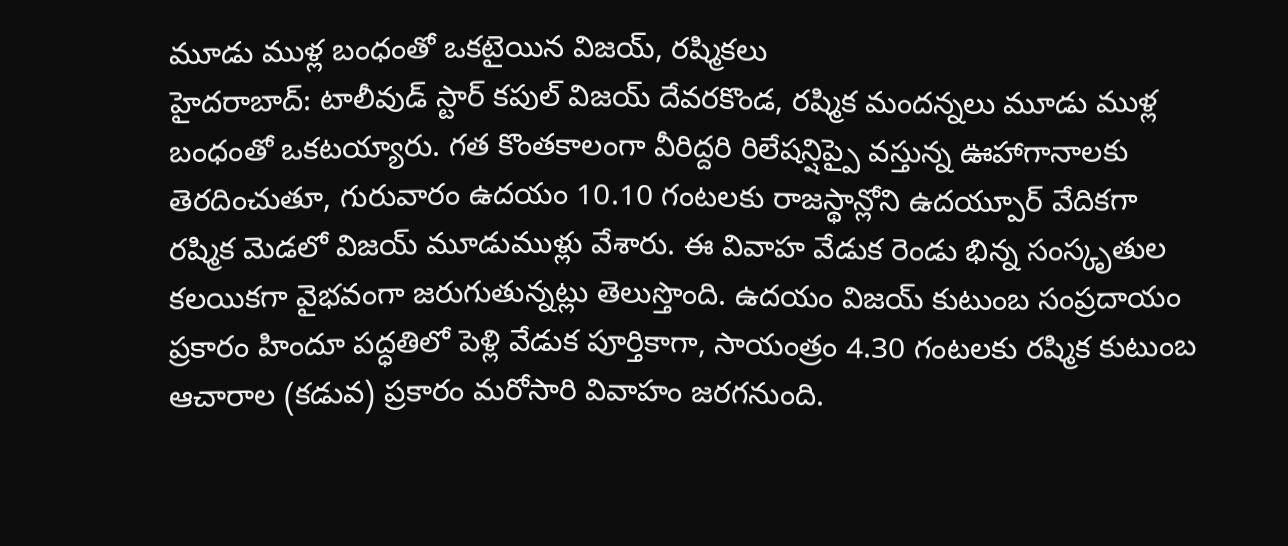మూడు ముళ్ల బంధంతో ఒకటైయిన విజయ్, రష్మికలు
హైదరాబాద్: టాలీవుడ్ స్టార్ కపుల్ విజయ్ దేవరకొండ, రష్మిక మందన్నలు మూడు ముళ్ల బంధంతో ఒకటయ్యారు. గత కొంతకాలంగా వీరిద్దరి రిలేషన్షిప్పై వస్తున్న ఊహాగానాలకు తెరదించుతూ, గురువారం ఉదయం 10.10 గంటలకు రాజస్థాన్లోని ఉదయ్పూర్ వేదికగా రష్మిక మెడలో విజయ్ మూడుముళ్లు వేశారు. ఈ వివాహ వేడుక రెండు భిన్న సంస్కృతుల కలయికగా వైభవంగా జరుగుతున్నట్లు తెలుస్తొంది. ఉదయం విజయ్ కుటుంబ సంప్రదాయం ప్రకారం హిందూ పద్ధతిలో పెళ్లి వేడుక పూర్తికాగా, సాయంత్రం 4.30 గంటలకు రష్మిక కుటుంబ ఆచారాల (కడువ) ప్రకారం మరోసారి వివాహం జరగనుంది.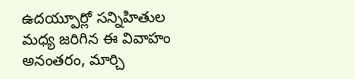ఉదయ్పూర్లో సన్నిహితుల మధ్య జరిగిన ఈ వివాహం అనంతరం, మార్చి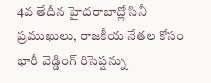4వ తేదీన హైదరాబాద్లో సినీ ప్రముఖులు, రాజకీయ నేతల కోసం భారీ వెడ్డింగ్ రిసెప్షన్ను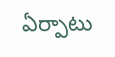ఏర్పాటు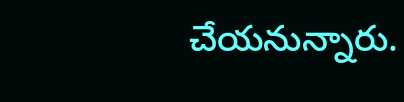చేయనున్నారు.